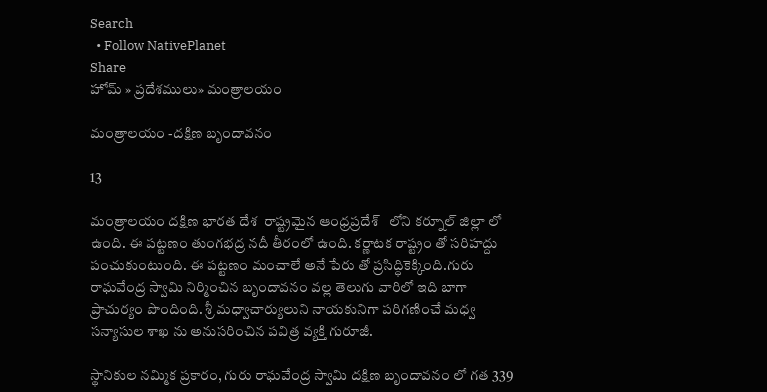Search
  • Follow NativePlanet
Share
హోమ్ » ప్రదేశములు» మంత్రాలయం

మంత్రాలయం -దక్షిణ బృందావనం

13

మంత్రాలయం దక్షిణ భారత దేశ  రాష్ట్రమైన ఆంధ్రప్రదేశ్   లోని కర్నూల్ జిల్లా లో ఉంది. ఈ పట్టణం తుంగభద్ర నదీ తీరంలో ఉంది. కర్ణాటక రాష్ట్రం తో సరిహద్దు పంచుకుంటుంది. ఈ పట్టణం మంచాలే అనే పేరు తో ప్రసిద్ధికెక్కింది.గురు రాఘవేంద్ర స్వామి నిర్మించిన బృందావనం వల్ల తెలుగు వారిలో ఇది బాగా ప్రాచుర్యం పొందింది. శ్రీ మధ్వాచార్యులుని నాయకునిగా పరిగణించే మధ్వ సన్యాసుల శాఖ ను అనుసరించిన పవిత్ర వ్యక్తి గురూజీ.

స్థానికుల నమ్మిక ప్రకారం, గురు రాఘవేంద్ర స్వామి దక్షిణ బృందావనం లో గత 339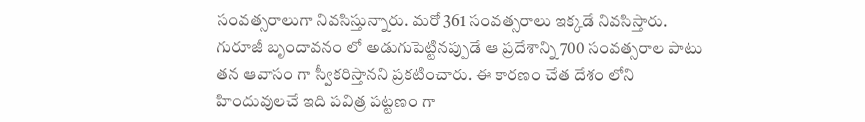సంవత్సరాలుగా నివసిస్తున్నారు. మరో 361 సంవత్సరాలు ఇక్కడే నివసిస్తారు. గురూజీ బృందావనం లో అడుగుపెట్టినప్పుడే ఆ ప్రదేశాన్ని 700 సంవత్సరాల పాటు తన ఆవాసం గా స్వీకరిస్తానని ప్రకటించారు. ఈ కారణం చేత దేశం లోని హిందువులచే ఇది పవిత్ర పట్టణం గా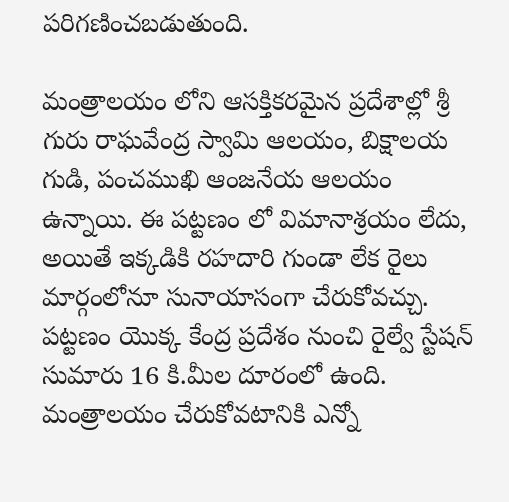పరిగణించబడుతుంది.

మంత్రాలయం లోని ఆసక్తికరమైన ప్రదేశాల్లో శ్రీ గురు రాఘవేంద్ర స్వామి ఆలయం, బిక్షాలయ గుడి, పంచముఖి ఆంజనేయ ఆలయం ఉన్నాయి. ఈ పట్టణం లో విమానాశ్రయం లేదు, అయితే ఇక్కడికి రహదారి గుండా లేక రైలు మార్గంలోనూ సునాయాసంగా చేరుకోవచ్చు. పట్టణం యొక్క కేంద్ర ప్రదేశం నుంచి రైల్వే స్టేషన్ సుమారు 16 కి.మీల దూరంలో ఉంది. మంత్రాలయం చేరుకోవటానికి ఎన్నో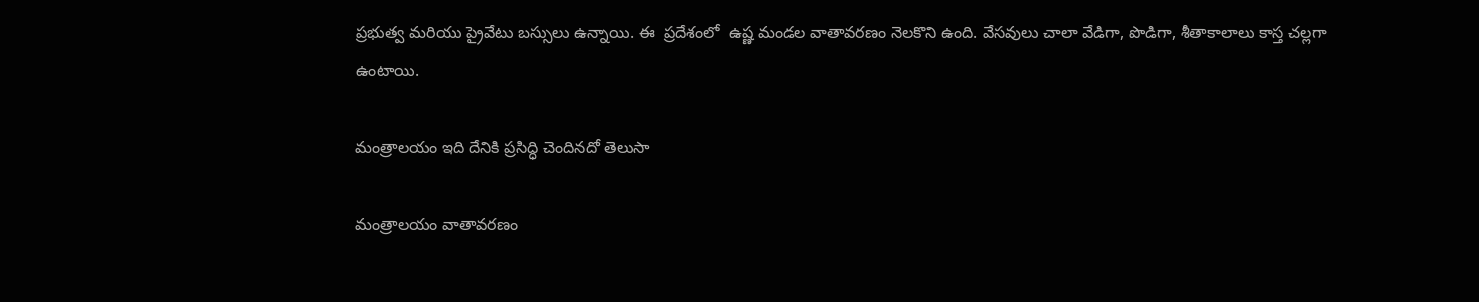ప్రభుత్వ మరియు ప్రైవేటు బస్సులు ఉన్నాయి. ఈ  ప్రదేశంలో  ఉష్ణ మండల వాతావరణం నెలకొని ఉంది. వేసవులు చాలా వేడిగా, పొడిగా, శీతాకాలాలు కాస్త చల్లగా ఉంటాయి.

మంత్రాలయం ఇది దేనికి ప్రసిద్ధి చెందినదో తెలుసా

మంత్రాలయం వాతావరణం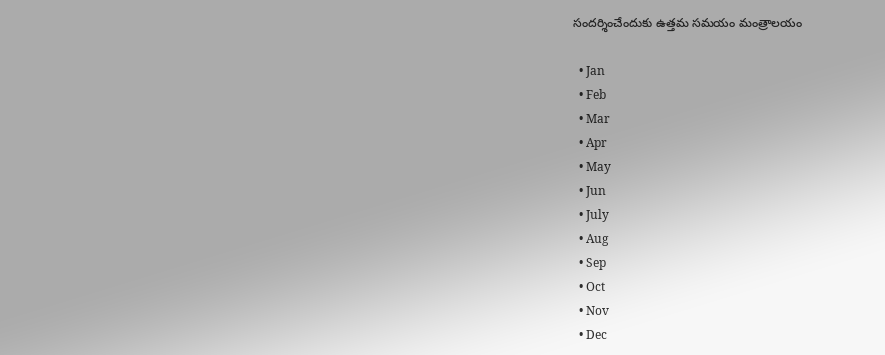సందర్శించేందుకు ఉత్తమ సమయం మంత్రాలయం

  • Jan
  • Feb
  • Mar
  • Apr
  • May
  • Jun
  • July
  • Aug
  • Sep
  • Oct
  • Nov
  • Dec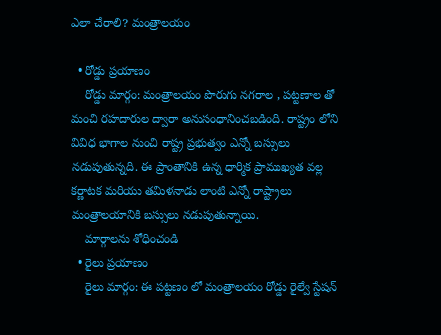ఎలా చేరాలి? మంత్రాలయం

  • రోడ్డు ప్రయాణం
    రోడ్డు మార్గం: మంత్రాలయం పొరుగు నగరాల , పట్టణాల తో మంచి రహదారుల ద్వారా అనుసంధానించబడింది. రాష్ట్రం లోని వివిధ భాగాల నుంచి రాష్ట్ర ప్రభుత్వం ఎన్నో బస్సులు నడుపుతున్నది. ఈ ప్రాంతానికి ఉన్న ధార్మిక ప్రాముఖ్యత వల్ల కర్ణాటక మరియు తమిళనాడు లాంటి ఎన్నో రాష్ట్రాలు మంత్రాలయానికి బస్సులు నడుపుతున్నాయి.
    మార్గాలను శోధించండి
  • రైలు ప్రయాణం
    రైలు మార్గం: ఈ పట్టణం లో మంత్రాలయం రోడ్డు రైల్వే స్టేషన్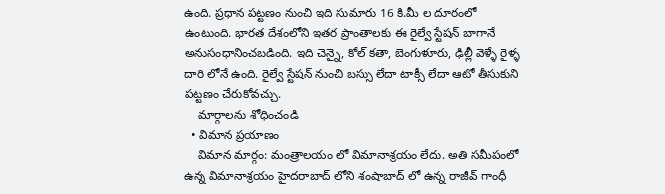ఉంది. ప్రధాన పట్టణం నుంచి ఇది సుమారు 16 కి.మీ ల దూరంలో ఉంటుంది. భారత దేశంలోని ఇతర ప్రాంతాలకు ఈ రైల్వే స్టేషన్ బాగానే అనుసంధానించబడింది. ఇది చెన్నై, కోల్ కతా, బెంగుళూరు, ఢిల్లీ వెళ్ళే రైళ్ళ దారి లోనే ఉంది. రైల్వే స్టేషన్ నుంచి బస్సు లేదా టాక్సీ లేదా ఆటో తీసుకుని పట్టణం చేరుకోవచ్చు.
    మార్గాలను శోధించండి
  • విమాన ప్రయాణం
    విమాన మార్గం: మంత్రాలయం లో విమానాశ్రయం లేదు. అతి సమీపంలో ఉన్న విమానాశ్రయం హైదరాబాద్ లోని శంషాబాద్ లో ఉన్న రాజీవ్ గాంధీ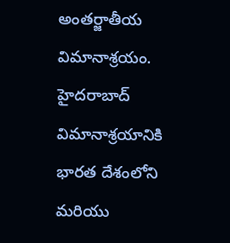అంతర్జాతీయ విమానాశ్రయం. హైదరాబాద్ విమానాశ్రయానికి భారత దేశంలోని మరియు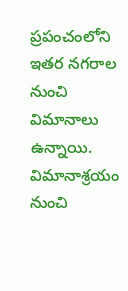ప్రపంచంలోని ఇతర నగరాల నుంచి విమానాలు ఉన్నాయి. విమానాశ్రయం నుంచి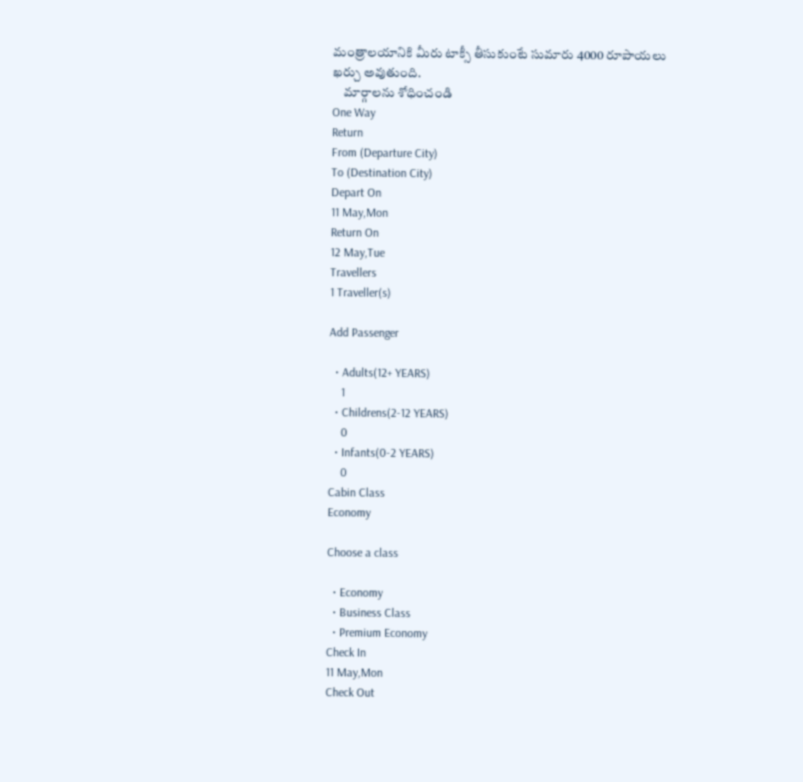మంత్రాలయానికి మీరు టాక్సీ తీసుకుంటే సుమారు 4000 రూపాయలు ఖర్చు అవుతుంది.
    మార్గాలను శోధించండి
One Way
Return
From (Departure City)
To (Destination City)
Depart On
11 May,Mon
Return On
12 May,Tue
Travellers
1 Traveller(s)

Add Passenger

  • Adults(12+ YEARS)
    1
  • Childrens(2-12 YEARS)
    0
  • Infants(0-2 YEARS)
    0
Cabin Class
Economy

Choose a class

  • Economy
  • Business Class
  • Premium Economy
Check In
11 May,Mon
Check Out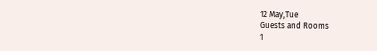12 May,Tue
Guests and Rooms
1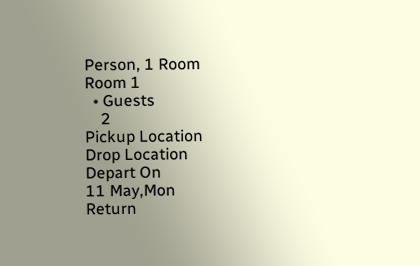Person, 1 Room
Room 1
  • Guests
    2
Pickup Location
Drop Location
Depart On
11 May,Mon
Return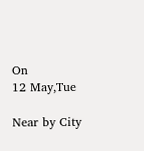On
12 May,Tue

Near by City